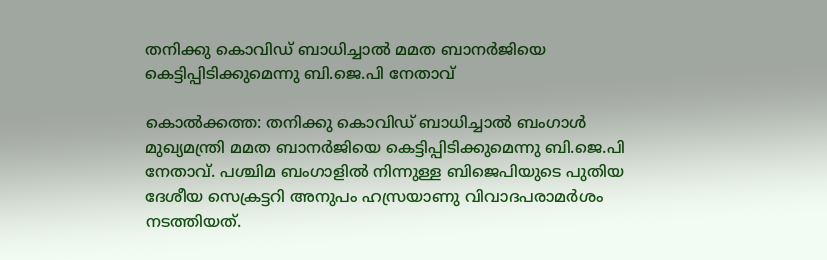തനിക്കു കൊവിഡ് ബാധിച്ചാല്‍ മമത ബാനര്‍ജിയെ കെട്ടിപ്പിടിക്കുമെന്നു ബി.ജെ.പി നേതാവ്

കൊല്‍ക്കത്ത: തനിക്കു കൊവിഡ് ബാധിച്ചാല്‍ ബംഗാള്‍ മുഖ്യമന്ത്രി മമത ബാനര്‍ജിയെ കെട്ടിപ്പിടിക്കുമെന്നു ബി.ജെ.പി നേതാവ്. പശ്ചിമ ബംഗാളില്‍ നിന്നുള്ള ബിജെപിയുടെ പുതിയ ദേശീയ സെക്രട്ടറി അനുപം ഹസ്രയാണു വിവാദപരാമര്‍ശം നടത്തിയത്.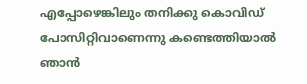എപ്പോഴെങ്കിലും തനിക്കു കൊവിഡ് പോസിറ്റിവാണെന്നു കണ്ടെത്തിയാല്‍ ഞാന്‍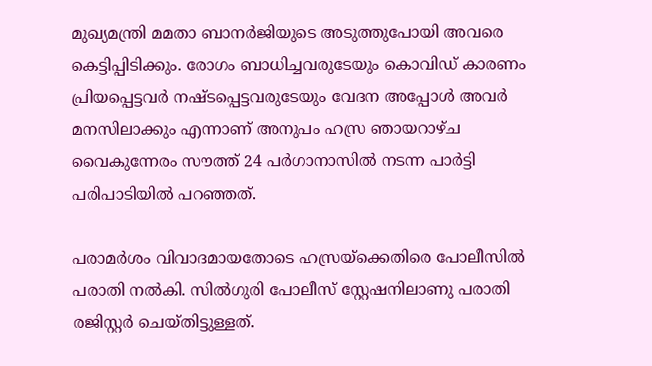മുഖ്യമന്ത്രി മമതാ ബാനര്‍ജിയുടെ അടുത്തുപോയി അവരെ കെട്ടിപ്പിടിക്കും. രോഗം ബാധിച്ചവരുടേയും കൊവിഡ് കാരണം പ്രിയപ്പെട്ടവര്‍ നഷ്ടപ്പെട്ടവരുടേയും വേദന അപ്പോള്‍ അവര്‍ മനസിലാക്കും എന്നാണ് അനുപം ഹസ്ര ഞായറാഴ്ച വൈകുന്നേരം സൗത്ത് 24 പര്‍ഗാനാസില്‍ നടന്ന പാര്‍ട്ടി പരിപാടിയില്‍ പറഞ്ഞത്.

പരാമര്‍ശം വിവാദമായതോടെ ഹസ്രയ്‌ക്കെതിരെ പോലീസില്‍ പരാതി നല്‍കി. സില്‍ഗുരി പോലീസ് സ്റ്റേഷനിലാണു പരാതി രജിസ്റ്റര്‍ ചെയ്തിട്ടുള്ളത്.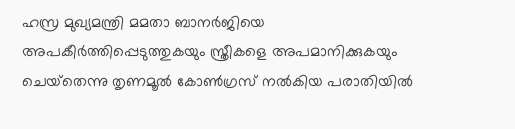ഹസ്ര മുഖ്യമന്ത്രി മമതാ ബാനര്‍ജിയെ അപകീര്‍ത്തിപ്പെടുത്തുകയും സ്ത്രീകളെ അപമാനിക്കുകയും ചെയ്‌തെന്നു തൃണമൂല്‍ കോണ്‍ഗ്രസ് നല്‍കിയ പരാതിയില്‍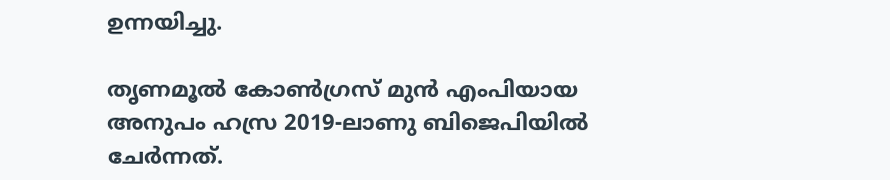ഉന്നയിച്ചു.

തൃണമൂല്‍ കോണ്‍ഗ്രസ് മുന്‍ എംപിയായ അനുപം ഹസ്ര 2019-ലാണു ബിജെപിയില്‍ ചേര്‍ന്നത്.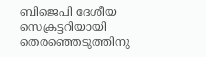ബിജെപി ദേശീയ സെക്രട്ടറിയായി തെരഞ്ഞെടുത്തിനു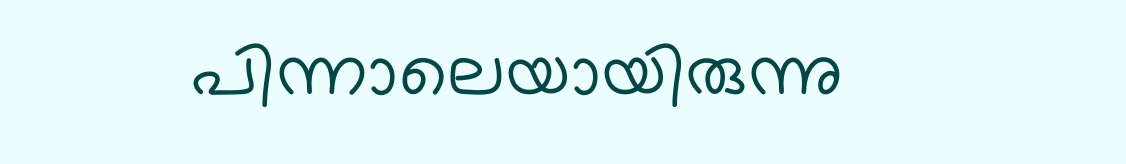പിന്നാലെയായിരുന്നു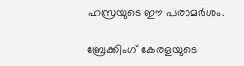ഹസ്രയുടെ ഈ പരാമര്‍ശം.

ബ്രേക്കിംഗ് കേരളയുടെ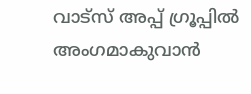വാട്സ് അപ്പ് ഗ്രൂപ്പിൽ അംഗമാകുവാൻ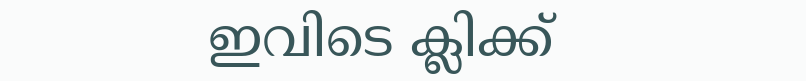ഇവിടെ ക്ലിക്ക്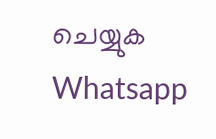ചെയ്യുക Whatsapp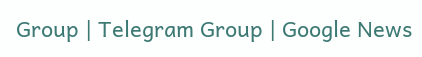Group | Telegram Group | Google News